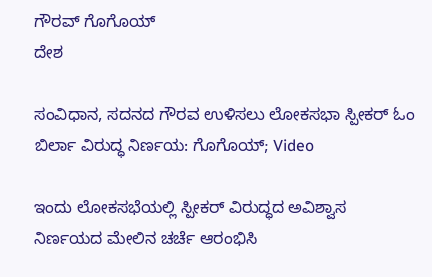ಗೌರವ್ ಗೊಗೊಯ್
ದೇಶ

ಸಂವಿಧಾನ, ಸದನದ ಗೌರವ ಉಳಿಸಲು ಲೋಕಸಭಾ ಸ್ಪೀಕರ್ ಓಂ ಬಿರ್ಲಾ ವಿರುದ್ಧ ನಿರ್ಣಯ: ಗೊಗೊಯ್; Video

ಇಂದು ಲೋಕಸಭೆಯಲ್ಲಿ ಸ್ಪೀಕರ್ ವಿರುದ್ಧದ ಅವಿಶ್ವಾಸ ನಿರ್ಣಯದ ಮೇಲಿನ ಚರ್ಚೆ ಆರಂಭಿಸಿ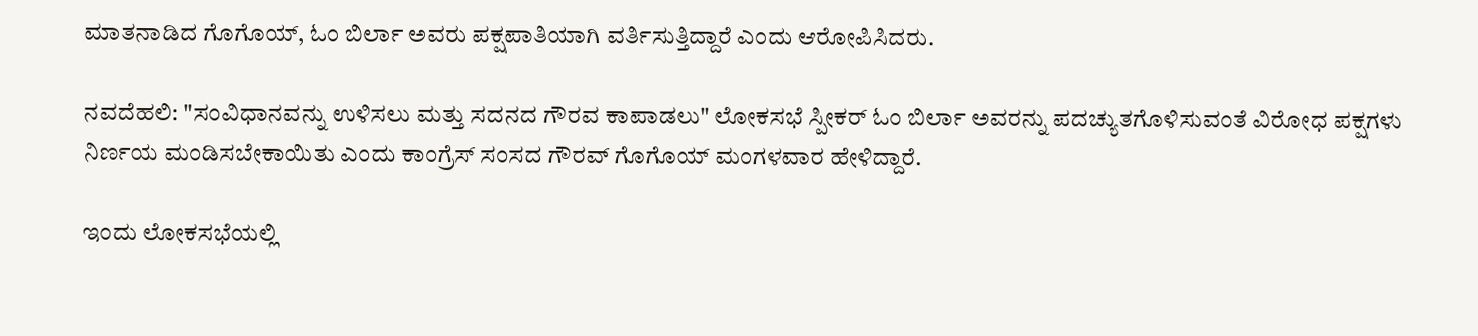ಮಾತನಾಡಿದ ಗೊಗೊಯ್, ಓಂ ಬಿರ್ಲಾ ಅವರು ಪಕ್ಷಪಾತಿಯಾಗಿ ವರ್ತಿಸುತ್ತಿದ್ದಾರೆ ಎಂದು ಆರೋಪಿಸಿದರು.

ನವದೆಹಲಿ: "ಸಂವಿಧಾನವನ್ನು ಉಳಿಸಲು ಮತ್ತು ಸದನದ ಗೌರವ ಕಾಪಾಡಲು" ಲೋಕಸಭೆ ಸ್ಪೀಕರ್ ಓಂ ಬಿರ್ಲಾ ಅವರನ್ನು ಪದಚ್ಯುತಗೊಳಿಸುವಂತೆ ವಿರೋಧ ಪಕ್ಷಗಳು ನಿರ್ಣಯ ಮಂಡಿಸಬೇಕಾಯಿತು ಎಂದು ಕಾಂಗ್ರೆಸ್ ಸಂಸದ ಗೌರವ್ ಗೊಗೊಯ್ ಮಂಗಳವಾರ ಹೇಳಿದ್ದಾರೆ.

ಇಂದು ಲೋಕಸಭೆಯಲ್ಲಿ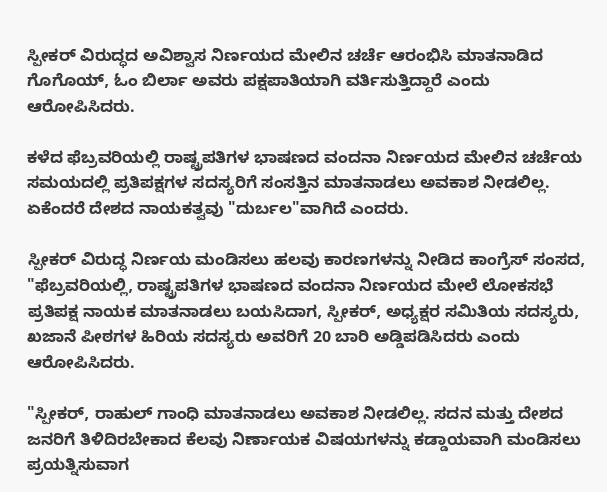ಸ್ಪೀಕರ್ ವಿರುದ್ಧದ ಅವಿಶ್ವಾಸ ನಿರ್ಣಯದ ಮೇಲಿನ ಚರ್ಚೆ ಆರಂಭಿಸಿ ಮಾತನಾಡಿದ ಗೊಗೊಯ್, ಓಂ ಬಿರ್ಲಾ ಅವರು ಪಕ್ಷಪಾತಿಯಾಗಿ ವರ್ತಿಸುತ್ತಿದ್ದಾರೆ ಎಂದು ಆರೋಪಿಸಿದರು.

ಕಳೆದ ಫೆಬ್ರವರಿಯಲ್ಲಿ ರಾಷ್ಟ್ರಪತಿಗಳ ಭಾಷಣದ ವಂದನಾ ನಿರ್ಣಯದ ಮೇಲಿನ ಚರ್ಚೆಯ ಸಮಯದಲ್ಲಿ ಪ್ರತಿಪಕ್ಷಗಳ ಸದಸ್ಯರಿಗೆ ಸಂಸತ್ತಿನ ಮಾತನಾಡಲು ಅವಕಾಶ ನೀಡಲಿಲ್ಲ. ಏಕೆಂದರೆ ದೇಶದ ನಾಯಕತ್ವವು "ದುರ್ಬಲ"ವಾಗಿದೆ ಎಂದರು.

ಸ್ಪೀಕರ್ ವಿರುದ್ಧ ನಿರ್ಣಯ ಮಂಡಿಸಲು ಹಲವು ಕಾರಣಗಳನ್ನು ನೀಡಿದ ಕಾಂಗ್ರೆಸ್ ಸಂಸದ, "ಫೆಬ್ರವರಿಯಲ್ಲಿ, ರಾಷ್ಟ್ರಪತಿಗಳ ಭಾಷಣದ ವಂದನಾ ನಿರ್ಣಯದ ಮೇಲೆ ಲೋಕಸಭೆ ಪ್ರತಿಪಕ್ಷ ನಾಯಕ ಮಾತನಾಡಲು ಬಯಸಿದಾಗ, ಸ್ಪೀಕರ್, ಅಧ್ಯಕ್ಷರ ಸಮಿತಿಯ ಸದಸ್ಯರು, ಖಜಾನೆ ಪೀಠಗಳ ಹಿರಿಯ ಸದಸ್ಯರು ಅವರಿಗೆ 20 ಬಾರಿ ಅಡ್ಡಿಪಡಿಸಿದರು ಎಂದು ಆರೋಪಿಸಿದರು.

"ಸ್ಪೀಕರ್, ರಾಹುಲ್ ಗಾಂಧಿ ಮಾತನಾಡಲು ಅವಕಾಶ ನೀಡಲಿಲ್ಲ. ಸದನ ಮತ್ತು ದೇಶದ ಜನರಿಗೆ ತಿಳಿದಿರಬೇಕಾದ ಕೆಲವು ನಿರ್ಣಾಯಕ ವಿಷಯಗಳನ್ನು ಕಡ್ಡಾಯವಾಗಿ ಮಂಡಿಸಲು ಪ್ರಯತ್ನಿಸುವಾಗ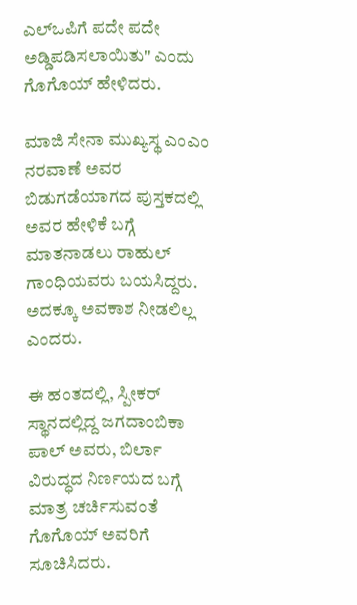ಎಲ್‌ಒಪಿಗೆ ಪದೇ ಪದೇ ಅಡ್ಡಿಪಡಿಸಲಾಯಿತು" ಎಂದು ಗೊಗೊಯ್ ಹೇಳಿದರು.

ಮಾಜಿ ಸೇನಾ ಮುಖ್ಯಸ್ಥ ಎಂಎಂ ನರವಾಣೆ ಅವರ ಬಿಡುಗಡೆಯಾಗದ ಪುಸ್ತಕದಲ್ಲಿ ಅವರ ಹೇಳಿಕೆ ಬಗ್ಗೆ ಮಾತನಾಡಲು ರಾಹುಲ್ ಗಾಂಧಿಯವರು ಬಯಸಿದ್ದರು. ಅದಕ್ಕೂ ಅವಕಾಶ ನೀಡಲಿಲ್ಲ ಎಂದರು.

ಈ ಹಂತದಲ್ಲಿ, ಸ್ಪೀಕರ್ ಸ್ಥಾನದಲ್ಲಿದ್ದ ಜಗದಾಂಬಿಕಾ ಪಾಲ್ ಅವರು, ಬಿರ್ಲಾ ವಿರುದ್ಧದ ನಿರ್ಣಯದ ಬಗ್ಗೆ ಮಾತ್ರ ಚರ್ಚಿಸುವಂತೆ ಗೊಗೊಯ್ ಅವರಿಗೆ ಸೂಚಿಸಿದರು.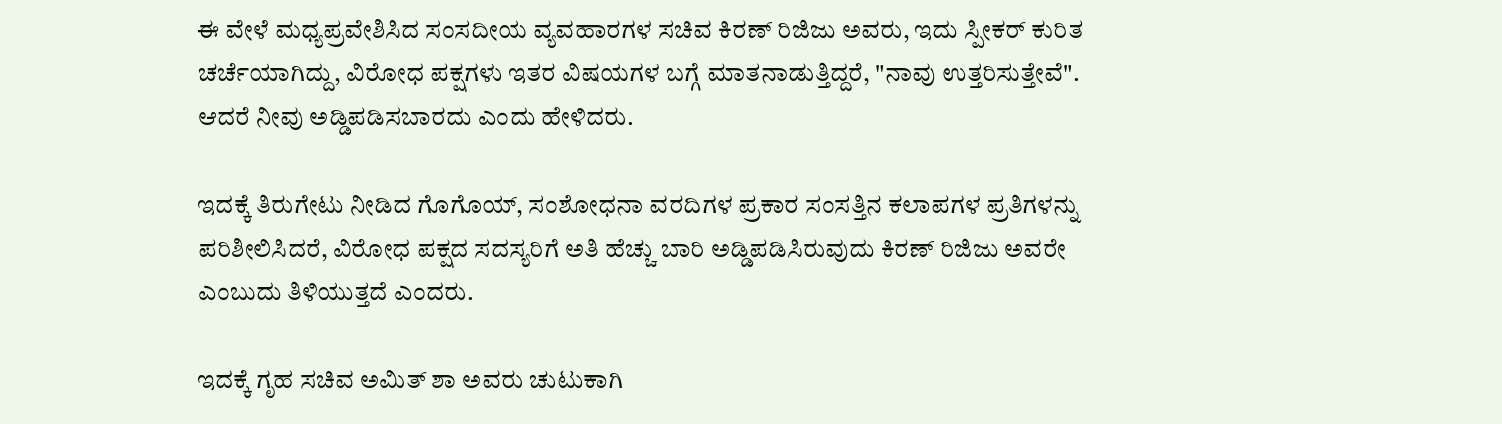ಈ ವೇಳೆ ಮಧ್ಯಪ್ರವೇಶಿಸಿದ ಸಂಸದೀಯ ವ್ಯವಹಾರಗಳ ಸಚಿವ ಕಿರಣ್ ರಿಜಿಜು ಅವರು, ಇದು ಸ್ಪೀಕರ್ ಕುರಿತ ಚರ್ಚೆಯಾಗಿದ್ದು, ವಿರೋಧ ಪಕ್ಷಗಳು ಇತರ ವಿಷಯಗಳ ಬಗ್ಗೆ ಮಾತನಾಡುತ್ತಿದ್ದರೆ, "ನಾವು ಉತ್ತರಿಸುತ್ತೇವೆ". ಆದರೆ ನೀವು ಅಡ್ಡಿಪಡಿಸಬಾರದು ಎಂದು ಹೇಳಿದರು.

ಇದಕ್ಕೆ ತಿರುಗೇಟು ನೀಡಿದ ಗೊಗೊಯ್, ಸಂಶೋಧನಾ ವರದಿಗಳ ಪ್ರಕಾರ ಸಂಸತ್ತಿನ ಕಲಾಪಗಳ ಪ್ರತಿಗಳನ್ನು ಪರಿಶೀಲಿಸಿದರೆ, ವಿರೋಧ ಪಕ್ಷದ ಸದಸ್ಯರಿಗೆ ಅತಿ ಹೆಚ್ಚು ಬಾರಿ ಅಡ್ಡಿಪಡಿಸಿರುವುದು ಕಿರಣ್ ರಿಜಿಜು ಅವರೇ ಎಂಬುದು ತಿಳಿಯುತ್ತದೆ ಎಂದರು.

ಇದಕ್ಕೆ ಗೃಹ ಸಚಿವ ಅಮಿತ್ ಶಾ ಅವರು ಚುಟುಕಾಗಿ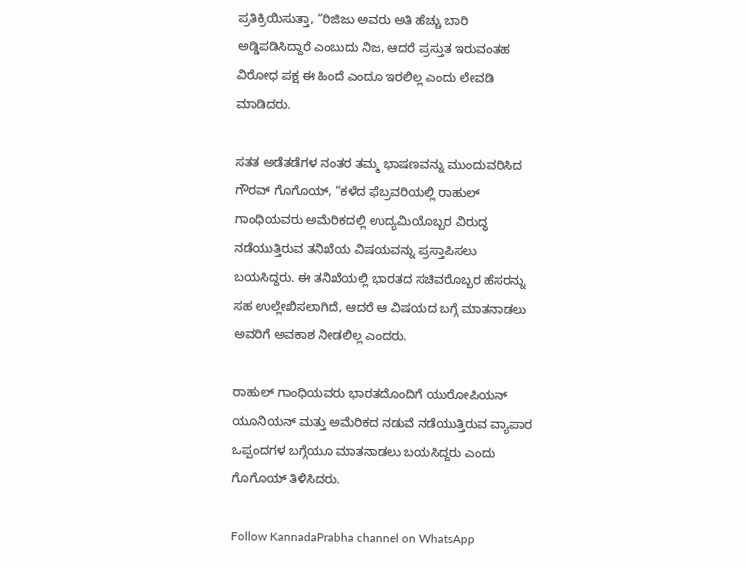ಪ್ರತಿಕ್ರಿಯಿಸುತ್ತಾ, “ರಿಜಿಜು ಅವರು ಅತಿ ಹೆಚ್ಚು ಬಾರಿ ಅಡ್ಡಿಪಡಿಸಿದ್ದಾರೆ ಎಂಬುದು ನಿಜ, ಆದರೆ ಪ್ರಸ್ತುತ ಇರುವಂತಹ ವಿರೋಧ ಪಕ್ಷ ಈ ಹಿಂದೆ ಎಂದೂ ಇರಲಿಲ್ಲ ಎಂದು ಲೇವಡಿ ಮಾಡಿದರು.

ಸತತ ಅಡೆತಡೆಗಳ ನಂತರ ತಮ್ಮ ಭಾಷಣವನ್ನು ಮುಂದುವರಿಸಿದ ಗೌರವ್ ಗೊಗೊಯ್, “ಕಳೆದ ಫೆಬ್ರವರಿಯಲ್ಲಿ ರಾಹುಲ್ ಗಾಂಧಿಯವರು ಅಮೆರಿಕದಲ್ಲಿ ಉದ್ಯಮಿಯೊಬ್ಬರ ವಿರುದ್ಧ ನಡೆಯುತ್ತಿರುವ ತನಿಖೆಯ ವಿಷಯವನ್ನು ಪ್ರಸ್ತಾಪಿಸಲು ಬಯಸಿದ್ದರು. ಈ ತನಿಖೆಯಲ್ಲಿ ಭಾರತದ ಸಚಿವರೊಬ್ಬರ ಹೆಸರನ್ನು ಸಹ ಉಲ್ಲೇಖಿಸಲಾಗಿದೆ, ಆದರೆ ಆ ವಿಷಯದ ಬಗ್ಗೆ ಮಾತನಾಡಲು ಅವರಿಗೆ ಅವಕಾಶ ನೀಡಲಿಲ್ಲ ಎಂದರು.

ರಾಹುಲ್ ಗಾಂಧಿಯವರು ಭಾರತದೊಂದಿಗೆ ಯುರೋಪಿಯನ್ ಯೂನಿಯನ್ ಮತ್ತು ಅಮೆರಿಕದ ನಡುವೆ ನಡೆಯುತ್ತಿರುವ ವ್ಯಾಪಾರ ಒಪ್ಪಂದಗಳ ಬಗ್ಗೆಯೂ ಮಾತನಾಡಲು ಬಯಸಿದ್ದರು ಎಂದು ಗೊಗೊಯ್ ತಿಳಿಸಿದರು.

Follow KannadaPrabha channel on WhatsApp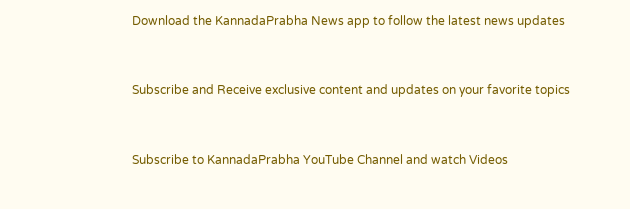Download the KannadaPrabha News app to follow the latest news updates



Subscribe and Receive exclusive content and updates on your favorite topics



Subscribe to KannadaPrabha YouTube Channel and watch Videos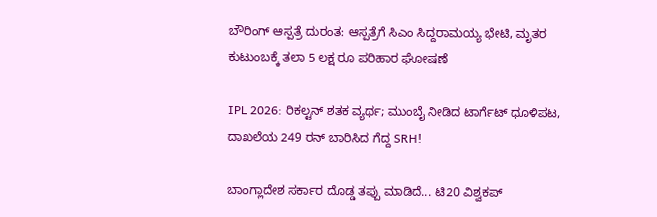ಬೌರಿಂಗ್ ಆಸ್ಪತ್ರೆ ದುರಂತ: ಆಸ್ಪತ್ರೆಗೆ ಸಿಎಂ ಸಿದ್ದರಾಮಯ್ಯ ಭೇಟಿ, ಮೃತರ ಕುಟುಂಬಕ್ಕೆ ತಲಾ 5 ಲಕ್ಷ ರೂ ಪರಿಹಾರ ಘೋಷಣೆ

IPL 2026: ರಿಕಲ್ಟನ್ ಶತಕ ವ್ಯರ್ಥ; ಮುಂಬೈ ನೀಡಿದ ಟಾರ್ಗೆಟ್ ಧೂಳಿಪಟ, ದಾಖಲೆಯ 249 ರನ್ ಬಾರಿಸಿದ ಗೆದ್ದ SRH!

ಬಾಂಗ್ಲಾದೇಶ ಸರ್ಕಾರ ದೊಡ್ಡ ತಪ್ಪು ಮಾಡಿದೆ... ಟಿ20 ವಿಶ್ವಕಪ್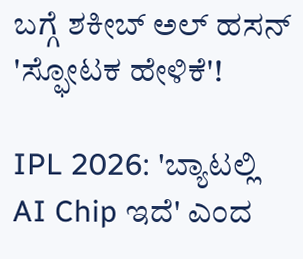ಬಗ್ಗೆ ಶಕೀಬ್ ಅಲ್ ಹಸನ್ 'ಸ್ಫೋಟಕ ಹೇಳಿಕೆ'!

IPL 2026: 'ಬ್ಯಾಟಲ್ಲಿ AI Chip ಇದೆ' ಎಂದ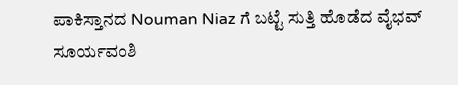ಪಾಕಿಸ್ತಾನದ Nouman Niaz ಗೆ ಬಟ್ಟೆ ಸುತ್ತಿ ಹೊಡೆದ ವೈಭವ್ ಸೂರ್ಯವಂಶಿ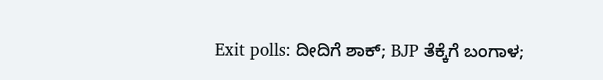Exit polls: ದೀದಿಗೆ ಶಾಕ್; BJP ತೆಕ್ಕೆಗೆ ಬಂಗಾಳ;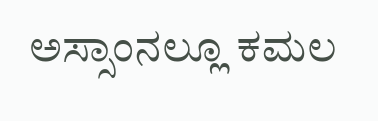ಅಸ್ಸಾಂನಲ್ಲೂ ಕಮಲ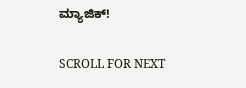ಮ್ಯಾಜಿಕ್!

SCROLL FOR NEXT